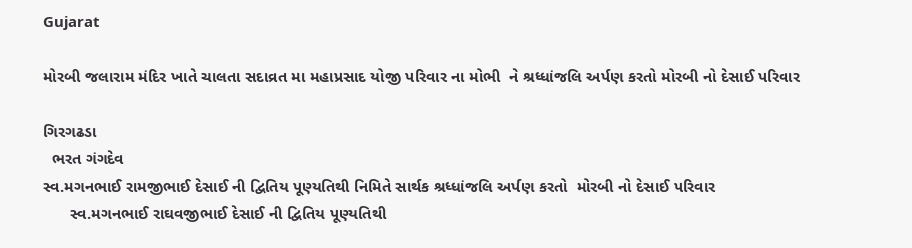Gujarat

મોરબી જલારામ મંદિર ખાતે ચાલતા સદાવ્રત મા મહાપ્રસાદ યોજી પરિવાર ના મોભી  ને શ્રધ્ધાંજલિ અર્પણ કરતો મોરબી નો દેસાઈ પરિવાર

ગિરગઢડા
  ભરત ગંગદેવ
સ્વ.મગનભાઈ રામજીભાઈ દેસાઈ ની દ્વિતિય પૂણ્યતિથી નિમિતે સાર્થક શ્રધ્ધાંજલિ અર્પણ કરતો  મોરબી નો દેસાઈ પરિવાર
      સ્વ.મગનભાઈ રાઘવજીભાઈ દેસાઈ ની દ્વિતિય પૂણ્યતિથી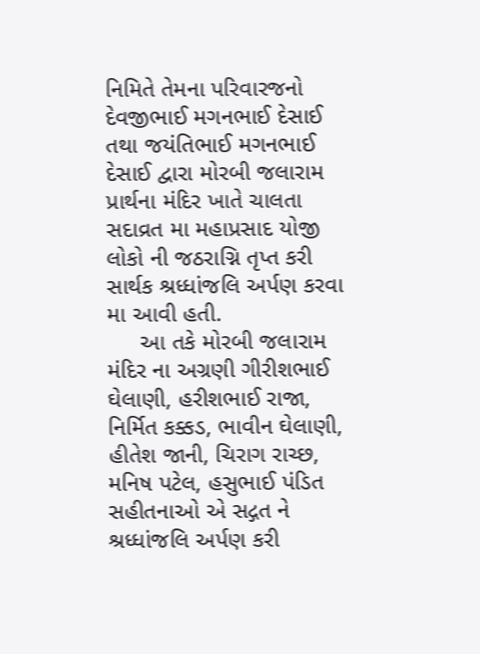નિમિતે તેમના પરિવારજનો  દેવજીભાઈ મગનભાઈ દેસાઈ તથા જયંતિભાઈ મગનભાઈ દેસાઈ દ્વારા મોરબી જલારામ પ્રાર્થના મંદિર ખાતે ચાલતા સદાવ્રત મા મહાપ્રસાદ યોજી લોકો ની જઠરાગ્નિ તૃપ્ત કરી સાર્થક શ્રધ્ધાંજલિ અર્પણ કરવા મા આવી હતી.
     આ તકે મોરબી જલારામ મંદિર ના અગ્રણી ગીરીશભાઈ ઘેલાણી, હરીશભાઈ રાજા, નિર્મિત કક્કડ, ભાવીન ઘેલાણી, હીતેશ જાની, ચિરાગ રાચ્છ, મનિષ પટેલ, હસુભાઈ પંડિત સહીતનાઓ એ સદ્ગત ને શ્રધ્ધાંજલિ અર્પણ કરી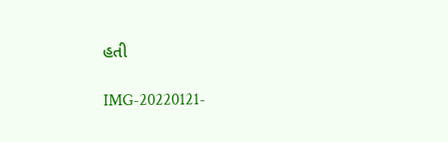હતી

IMG-20220121-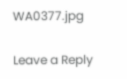WA0377.jpg

Leave a Reply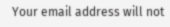Your email address will not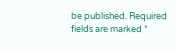be published. Required fields are marked *